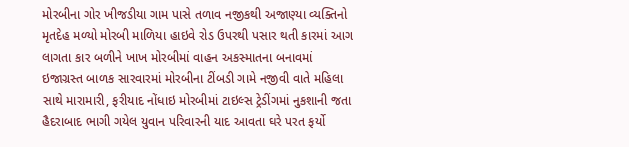મોરબીના ગોર ખીજડીયા ગામ પાસે તળાવ નજીકથી અજાણ્યા વ્યક્તિનો મૃતદેહ મળ્યો મોરબી માળિયા હાઇવે રોડ ઉપરથી પસાર થતી કારમાં આગ લાગતા કાર બળીને ખાખ મોરબીમાં વાહન અકસ્માતના બનાવમાં ઇજાગ્રસ્ત બાળક સારવારમાં મોરબીના ટીંબડી ગામે નજીવી વાતે મહિલા સાથે મારામારી, ફરીયાદ નોંધાઇ મોરબીમાં ટાઇલ્સ ટ્રેડીંગમાં નુકશાની જતા હૈદરાબાદ ભાગી ગયેલ યુવાન પરિવારની યાદ આવતા ઘરે પરત ફર્યો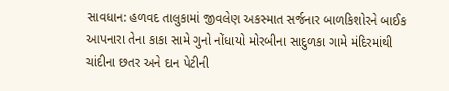સાવધાન: હળવદ તાલુકામાં જીવલેણ અકસ્માત સર્જનાર બાળકિશોરને બાઈક આપનારા તેના કાકા સામે ગુનો નોંધાયો મોરબીના સાદુળકા ગામે મંદિરમાંથી ચાંદીના છતર અને દાન પેટીની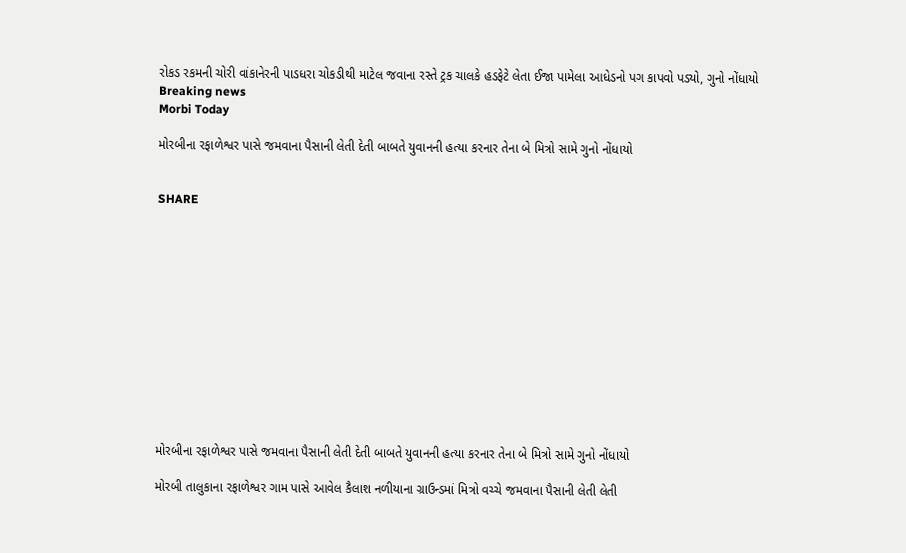રોકડ રકમની ચોરી વાંકાનેરની પાડધરા ચોકડીથી માટેલ જવાના રસ્તે ટ્રક ચાલકે હડફેટે લેતા ઈજા પામેલા આધેડનો પગ કાપવો પડ્યો, ગુનો નોંધાયો
Breaking news
Morbi Today

મોરબીના રફાળેશ્વર પાસે જમવાના પૈસાની લેતી દેતી બાબતે યુવાનની હત્યા કરનાર તેના બે મિત્રો સામે ગુનો નોંધાયો


SHARE













મોરબીના રફાળેશ્વર પાસે જમવાના પૈસાની લેતી દેતી બાબતે યુવાનની હત્યા કરનાર તેના બે મિત્રો સામે ગુનો નોંધાયો

મોરબી તાલુકાના રફાળેશ્વર ગામ પાસે આવેલ કૈલાશ નળીયાના ગ્રાઉન્ડમાં મિત્રો વચ્ચે જમવાના પૈસાની લેતી લેતી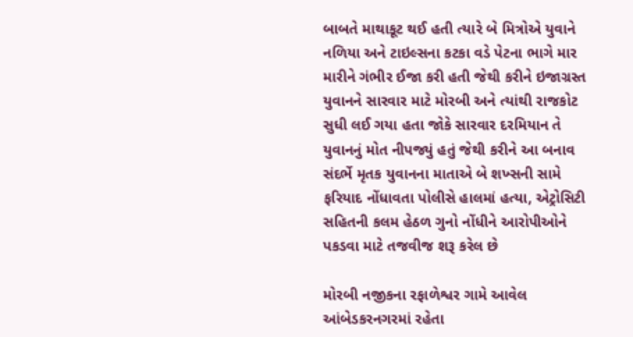બાબતે માથાકૂટ થઈ હતી ત્યારે બે મિત્રોએ યુવાને નળિયા અને ટાઇલ્સના કટકા વડે પેટના ભાગે માર મારીને ગંભીર ઈજા કરી હતી જેથી કરીને ઇજાગ્રસ્ત યુવાનને સારવાર માટે મોરબી અને ત્યાંથી રાજકોટ સુધી લઈ ગયા હતા જોકે સારવાર દરમિયાન તે યુવાનનું મોત નીપજ્યું હતું જેથી કરીને આ બનાવ સંદર્ભે મૃતક યુવાનના માતાએ બે શખ્સની સામે ફરિયાદ નોંધાવતા પોલીસે હાલમાં હત્યા, એટ્રોસિટી સહિતની કલમ હેઠળ ગુનો નોંધીને આરોપીઓને પકડવા માટે તજવીજ શરૂ કરેલ છે

મોરબી નજીકના રફાળેશ્વર ગામે આવેલ આંબેડકરનગરમાં રહેતા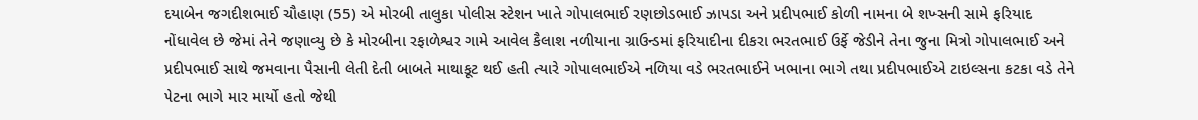દયાબેન જગદીશભાઈ ચૌહાણ (55) એ મોરબી તાલુકા પોલીસ સ્ટેશન ખાતે ગોપાલભાઈ રણછોડભાઈ ઝાપડા અને પ્રદીપભાઈ કોળી નામના બે શખ્સની સામે ફરિયાદ નોંધાવેલ છે જેમાં તેને જણાવ્યુ છે કે મોરબીના રફાળેશ્વર ગામે આવેલ કૈલાશ નળીયાના ગ્રાઉન્ડમાં ફરિયાદીના દીકરા ભરતભાઈ ઉર્ફે જેડીને તેના જુના મિત્રો ગોપાલભાઈ અને પ્રદીપભાઈ સાથે જમવાના પૈસાની લેતી દેતી બાબતે માથાકૂટ થઈ હતી ત્યારે ગોપાલભાઈએ નળિયા વડે ભરતભાઈને ખભાના ભાગે તથા પ્રદીપભાઈએ ટાઇલ્સના કટકા વડે તેને પેટના ભાગે માર માર્યો હતો જેથી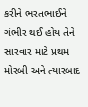કરીને ભરતભાઈને ગંભીર થઈ હોય તેને સારવાર માટે પ્રથમ મોરબી અને ત્યારબાદ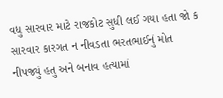વધુ સારવાર માટે રાજકોટ સુધી લઈ ગયા હતા જો ક સારવાર કારગત ન નીવડતા ભરતભાઈનું મોત નીપજ્યું હતુ અને બનાવ હત્યામાં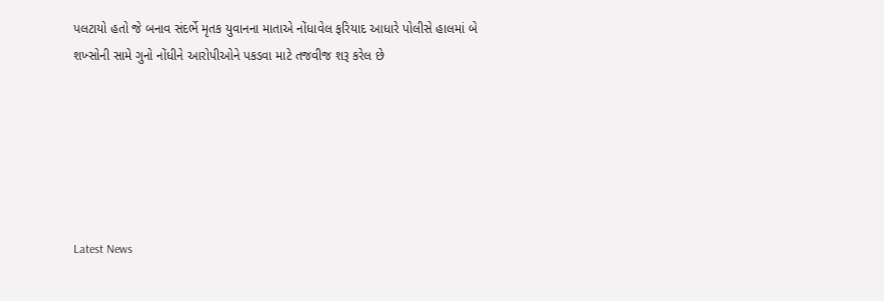પલટાયો હતો જે બનાવ સંદર્ભે મૃતક યુવાનના માતાએ નોંધાવેલ ફરિયાદ આધારે પોલીસે હાલમાં બે શખ્સોની સામે ગુનો નોંધીને આરોપીઓને પકડવા માટે તજવીજ શરૂ કરેલ છે






Latest News